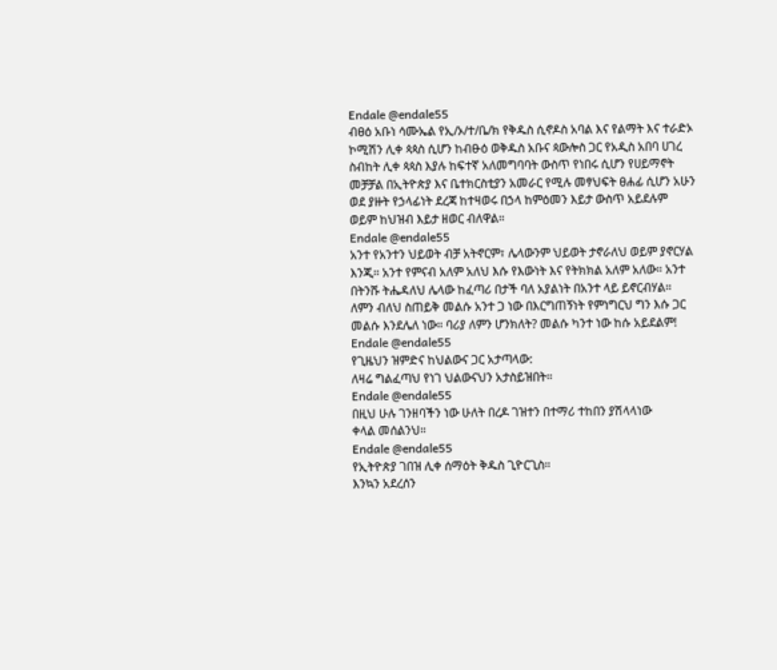Endale @endale55
ብፀዕ አቡነ ሳሙኤል የኢ/ኦ/ተ/ቤ/ክ የቅዱስ ሲኖዶስ አባል እና የልማት እና ተራድኦ ኮሚሽን ሊቀ ጳጳስ ሲሆን ከብፁዕ ወቅዱስ አቡና ጳውሎስ ጋር የአዲስ አበባ ሀገረ ስብከት ሊቀ ጳጳስ እያሉ ከፍተኛ አለመግባባት ውስጥ የነበሩ ሲሆን የሀይማኖት መቻቻል በኢትዮጵያ እና ቤተክርስቲያን አመራር የሚሉ መፃህፍት ፀሐፊ ሲሆን አሁን ወደ ያዙት የኃላፊነት ደረጃ ከተዛወሩ በኃላ ከምዕመን እይታ ውስጥ አይደሉም ወይም ከህዝብ እይታ ዘወር ብለዋል።
Endale @endale55
አንተ የአንተን ህይወት ብቻ አትኖርም፣ ሌላውንም ህይወት ታኖራለህ ወይም ያኖርሃል እንጂ። አንተ የምናብ አለም አለህ እሱ የእውነት እና የትክክል አለም አለው። አንተ በትንሹ ትሔዳለህ ሌላው ከፈጣሪ በታች ባለ አያልነት በአንተ ላይ ይኖርብሃል።
ለምን ብለህ ስጠይቅ መልሱ አንተ ጋ ነው በእርግጠኝነት የምነግርህ ግን እሱ ጋር መልሱ እንደሌለ ነው። ባሪያ ለምን ሆንክለት? መልሱ ካንተ ነው ከሱ አይደልም!
Endale @endale55
የጊዜህን ዝምድና ከህልውና ጋር አታጣላው:
ለዛሬ ግልፈጣህ የነገ ህልውናህን አታስይዝበት።
Endale @endale55
በዚህ ሁሉ ገንዘባችን ነው ሁለት በረዶ ገዝተን በተማሪ ተከበን ያሽላላነው
ቀላል መሰልንህ።
Endale @endale55
የኢትዮጵያ ገበዝ ሊቀ ሰማዕት ቅዱስ ጊዮርጊስ።
እንኳን አደረሰን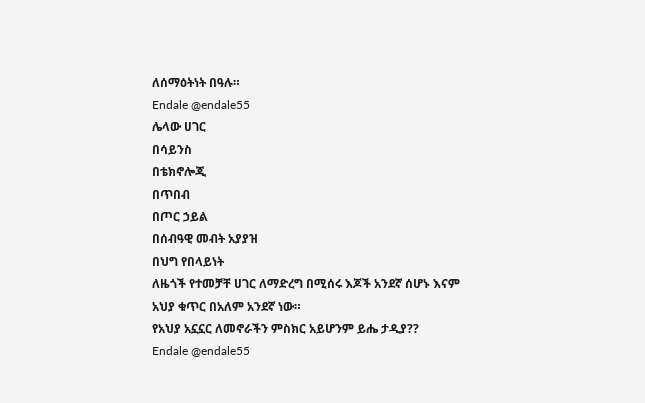ለሰማዕትነት በዓሉ።
Endale @endale55
ሌላው ሀገር
በሳይንስ
በቴክኖሎጂ
በጥበብ
በጦር ኃይል
በሰብዓዊ መብት አያያዝ
በህግ የበላይነት
ለዜጎች የተመቻቸ ሀገር ለማድረግ በሚሰሩ እጆች አንደኛ ሰሆኑ እናም
አህያ ቁጥር በአለም አንደኛ ነው።
የአህያ አኗኗር ለመኖራችን ምስክር አይሆንም ይሔ ታዲያ??
Endale @endale55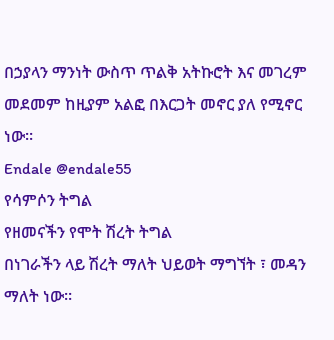በኃያላን ማንነት ውስጥ ጥልቅ አትኩሮት እና መገረም መደመም ከዚያም አልፎ በእርጋት መኖር ያለ የሚኖር ነው።
Endale @endale55
የሳምሶን ትግል
የዘመናችን የሞት ሽረት ትግል
በነገራችን ላይ ሽረት ማለት ህይወት ማግኘት ፣ መዳን ማለት ነው።